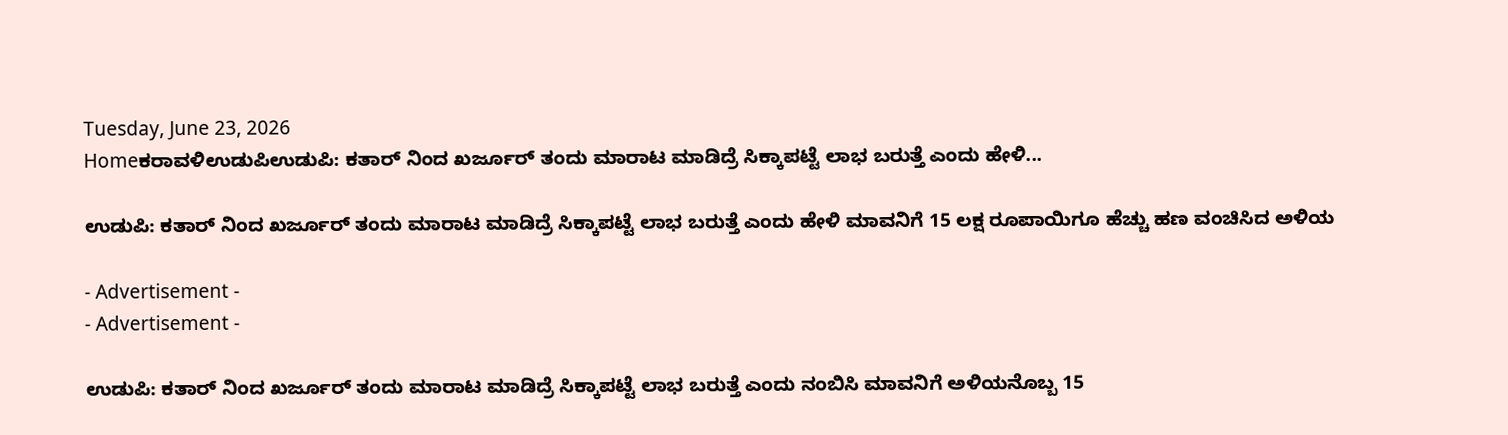Tuesday, June 23, 2026
Homeಕರಾವಳಿಉಡುಪಿಉಡುಪಿ: ಕತಾರ್ ನಿಂದ ಖರ್ಜೂರ್ ತಂದು ಮಾರಾಟ ಮಾಡಿದ್ರೆ ಸಿಕ್ಕಾಪಟ್ಟೆ ಲಾಭ ಬರುತ್ತೆ ಎಂದು ಹೇಳಿ...

ಉಡುಪಿ: ಕತಾರ್ ನಿಂದ ಖರ್ಜೂರ್ ತಂದು ಮಾರಾಟ ಮಾಡಿದ್ರೆ ಸಿಕ್ಕಾಪಟ್ಟೆ ಲಾಭ ಬರುತ್ತೆ ಎಂದು ಹೇಳಿ ಮಾವನಿಗೆ 15 ಲಕ್ಷ ರೂಪಾಯಿಗೂ ಹೆಚ್ಚು ಹಣ ವಂಚಿಸಿದ ಅಳಿಯ

- Advertisement -
- Advertisement -

ಉಡುಪಿ: ಕತಾರ್ ನಿಂದ ಖರ್ಜೂರ್ ತಂದು ಮಾರಾಟ ಮಾಡಿದ್ರೆ ಸಿಕ್ಕಾಪಟ್ಟೆ ಲಾಭ ಬರುತ್ತೆ ಎಂದು ನಂಬಿಸಿ ಮಾವನಿಗೆ ಅಳಿಯನೊಬ್ಬ 15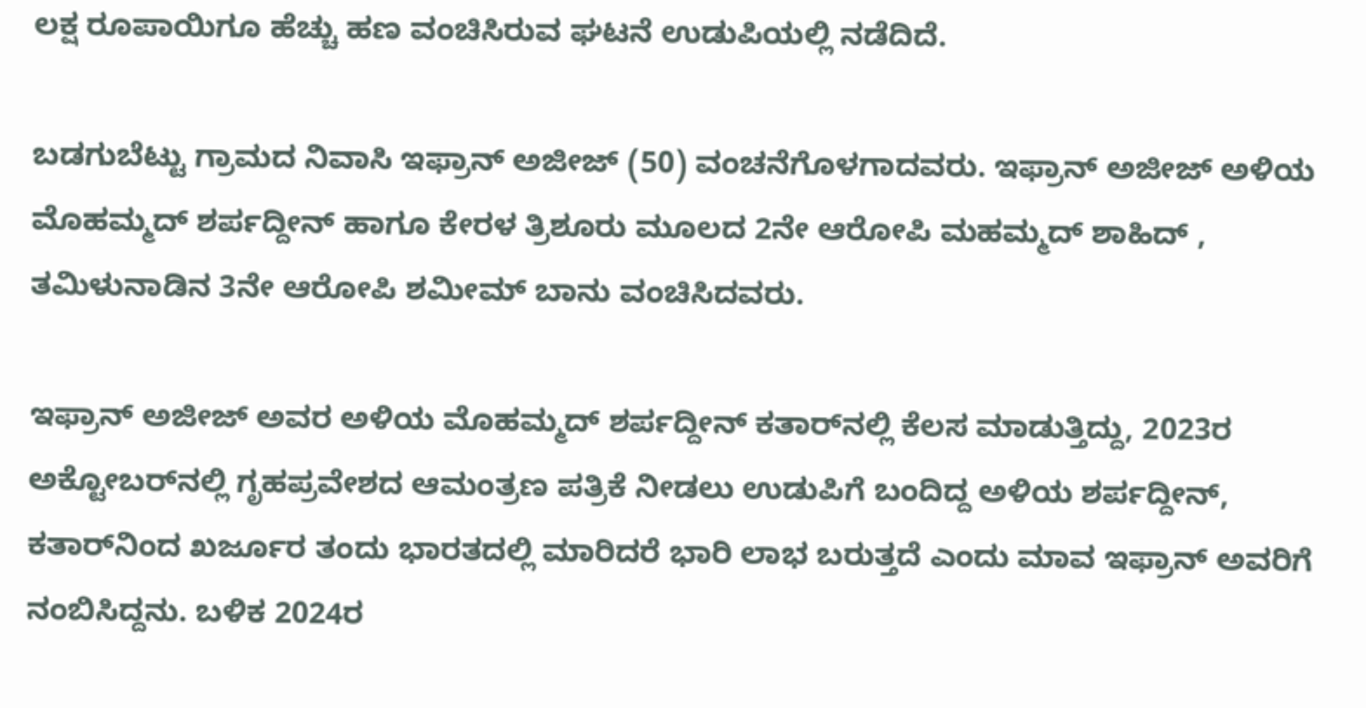ಲಕ್ಷ ರೂಪಾಯಿಗೂ ಹೆಚ್ಚು ಹಣ ವಂಚಿಸಿರುವ ಘಟನೆ ಉಡುಪಿಯಲ್ಲಿ ನಡೆದಿದೆ.

ಬಡಗುಬೆಟ್ಟು ಗ್ರಾಮದ ನಿವಾಸಿ ಇಫ್ರಾನ್‌ ಅಜೀಜ್‌ (50) ವಂಚನೆಗೊಳಗಾದವರು. ಇಫ್ರಾನ್‌ ಅಜೀಜ್‌ ಅಳಿಯ ಮೊಹಮ್ಮದ್ ಶರ್ಪದ್ದೀನ್ ಹಾಗೂ ಕೇರಳ ತ್ರಿಶೂರು ಮೂಲದ 2ನೇ ಆರೋಪಿ ಮಹಮ್ಮದ್ ಶಾಹಿದ್ , ತಮಿಳುನಾಡಿನ 3ನೇ ಆರೋಪಿ ಶಮೀಮ್ ಬಾನು ವಂಚಿಸಿದವರು.

ಇಫ್ರಾನ್‌ ಅಜೀಜ್‌ ಅವರ ಅಳಿಯ ಮೊಹಮ್ಮದ್ ಶರ್ಪದ್ದೀನ್ ಕತಾರ್‌ನಲ್ಲಿ ಕೆಲಸ ಮಾಡುತ್ತಿದ್ದು, 2023ರ ಅಕ್ಟೋಬರ್‌ನಲ್ಲಿ ಗೃಹಪ್ರವೇಶದ ಆಮಂತ್ರಣ ಪತ್ರಿಕೆ ನೀಡಲು ಉಡುಪಿಗೆ ಬಂದಿದ್ದ ಅಳಿಯ ಶರ್ಪದ್ದೀನ್, ಕತಾರ್‌ನಿಂದ ಖರ್ಜೂರ ತಂದು ಭಾರತದಲ್ಲಿ ಮಾರಿದರೆ ಭಾರಿ ಲಾಭ ಬರುತ್ತದೆ ಎಂದು ಮಾವ ಇಫ್ರಾನ್ ಅವರಿಗೆ ನಂಬಿಸಿದ್ದನು. ಬಳಿಕ 2024ರ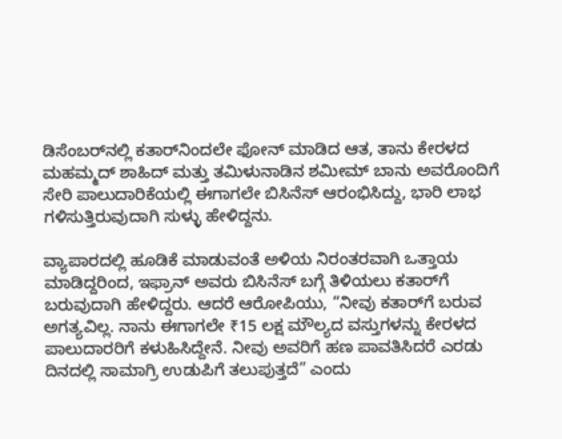ಡಿಸೆಂಬರ್‌ನಲ್ಲಿ ಕತಾರ್‌ನಿಂದಲೇ ಫೋನ್ ಮಾಡಿದ ಆತ, ತಾನು ಕೇರಳದ ಮಹಮ್ಮದ್ ಶಾಹಿದ್ ಮತ್ತು ತಮಿಳುನಾಡಿನ ಶಮೀಮ್ ಬಾನು ಅವರೊಂದಿಗೆ ಸೇರಿ ಪಾಲುದಾರಿಕೆಯಲ್ಲಿ ಈಗಾಗಲೇ ಬಿಸಿನೆಸ್ ಆರಂಭಿಸಿದ್ದು, ಭಾರಿ ಲಾಭ ಗಳಿಸುತ್ತಿರುವುದಾಗಿ ಸುಳ್ಳು ಹೇಳಿದ್ದನು.

ವ್ಯಾಪಾರದಲ್ಲಿ ಹೂಡಿಕೆ ಮಾಡುವಂತೆ ಅಳಿಯ ನಿರಂತರವಾಗಿ ಒತ್ತಾಯ ಮಾಡಿದ್ದರಿಂದ, ಇಫ್ರಾನ್ ಅವರು ಬಿಸಿನೆಸ್ ಬಗ್ಗೆ ತಿಳಿಯಲು ಕತಾರ್‌ಗೆ ಬರುವುದಾಗಿ ಹೇಳಿದ್ದರು. ಆದರೆ ಆರೋಪಿಯು, “ನೀವು ಕತಾರ್‌ಗೆ ಬರುವ ಅಗತ್ಯವಿಲ್ಲ. ನಾನು ಈಗಾಗಲೇ ₹15 ಲಕ್ಷ ಮೌಲ್ಯದ ವಸ್ತುಗಳನ್ನು ಕೇರಳದ ಪಾಲುದಾರರಿಗೆ ಕಳುಹಿಸಿದ್ದೇನೆ. ನೀವು ಅವರಿಗೆ ಹಣ ಪಾವತಿಸಿದರೆ ಎರಡು ದಿನದಲ್ಲಿ ಸಾಮಾಗ್ರಿ ಉಡುಪಿಗೆ ತಲುಪುತ್ತದೆ” ಎಂದು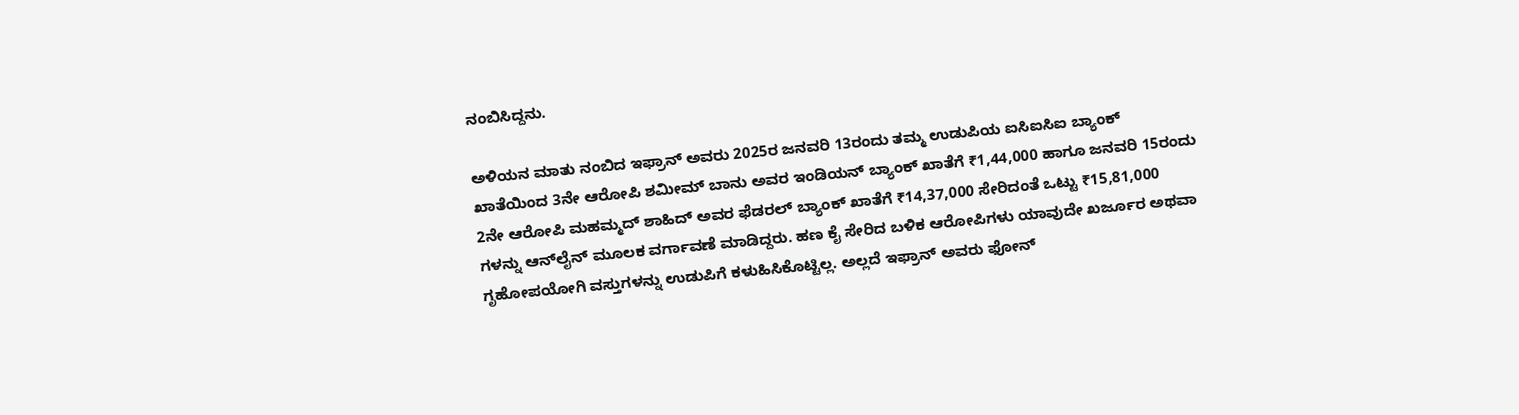ನಂಬಿಸಿದ್ದನು.

ಅಳಿಯನ ಮಾತು ನಂಬಿದ ಇಫ್ರಾನ್ ಅವರು 2025ರ ಜನವರಿ 13ರಂದು ತಮ್ಮ ಉಡುಪಿಯ ಐಸಿಐಸಿಐ ಬ್ಯಾಂಕ್ ಖಾತೆಯಿಂದ 3ನೇ ಆರೋಪಿ ಶಮೀಮ್ ಬಾನು ಅವರ ಇಂಡಿಯನ್ ಬ್ಯಾಂಕ್ ಖಾತೆಗೆ ₹1,44,000 ಹಾಗೂ ಜನವರಿ 15ರಂದು 2ನೇ ಆರೋಪಿ ಮಹಮ್ಮದ್ ಶಾಹಿದ್ ಅವರ ಫೆಡರಲ್ ಬ್ಯಾಂಕ್ ಖಾತೆಗೆ ₹14,37,000 ಸೇರಿದಂತೆ ಒಟ್ಟು ₹15,81,000 ಗಳನ್ನು ಆನ್‌ಲೈನ್ ಮೂಲಕ ವರ್ಗಾವಣೆ ಮಾಡಿದ್ದರು. ಹಣ ಕೈ ಸೇರಿದ ಬಳಿಕ ಆರೋಪಿಗಳು ಯಾವುದೇ ಖರ್ಜೂರ ಅಥವಾ ಗೃಹೋಪಯೋಗಿ ವಸ್ತುಗಳನ್ನು ಉಡುಪಿಗೆ ಕಳುಹಿಸಿಕೊಟ್ಟಿಲ್ಲ. ಅಲ್ಲದೆ ಇಫ್ರಾನ್ ಅವರು ಫೋನ್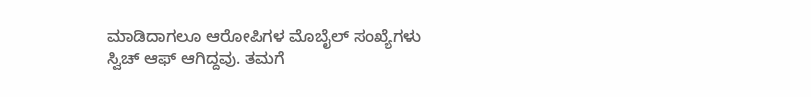ಮಾಡಿದಾಗಲೂ ಆರೋಪಿಗಳ ಮೊಬೈಲ್ ಸಂಖ್ಯೆಗಳು ಸ್ವಿಚ್ ಆಫ್ ಆಗಿದ್ದವು. ತಮಗೆ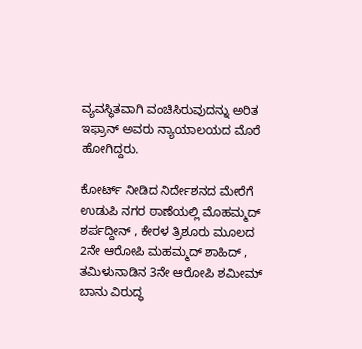ವ್ಯವಸ್ಥಿತವಾಗಿ ವಂಚಿಸಿರುವುದನ್ನು ಅರಿತ ಇಫ್ರಾನ್ ಅವರು ನ್ಯಾಯಾಲಯದ ಮೊರೆ ಹೋಗಿದ್ದರು.

ಕೋರ್ಟ್ ನೀಡಿದ ನಿರ್ದೇಶನದ ಮೇರೆಗೆ ಉಡುಪಿ ನಗರ ಠಾಣೆಯಲ್ಲಿ ಮೊಹಮ್ಮದ್ ಶರ್ಪದ್ದೀನ್ , ಕೇರಳ ತ್ರಿಶೂರು ಮೂಲದ 2ನೇ ಆರೋಪಿ ಮಹಮ್ಮದ್ ಶಾಹಿದ್ , ತಮಿಳುನಾಡಿನ 3ನೇ ಆರೋಪಿ ಶಮೀಮ್ ಬಾನು ವಿರುದ್ಧ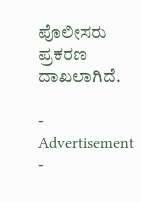ಪೊಲೀಸರು ಪ್ರಕರಣ ದಾಖಲಾಗಿದೆ.

- Advertisement -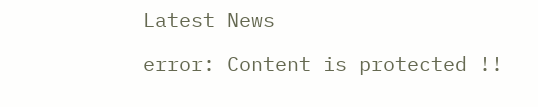Latest News

error: Content is protected !!